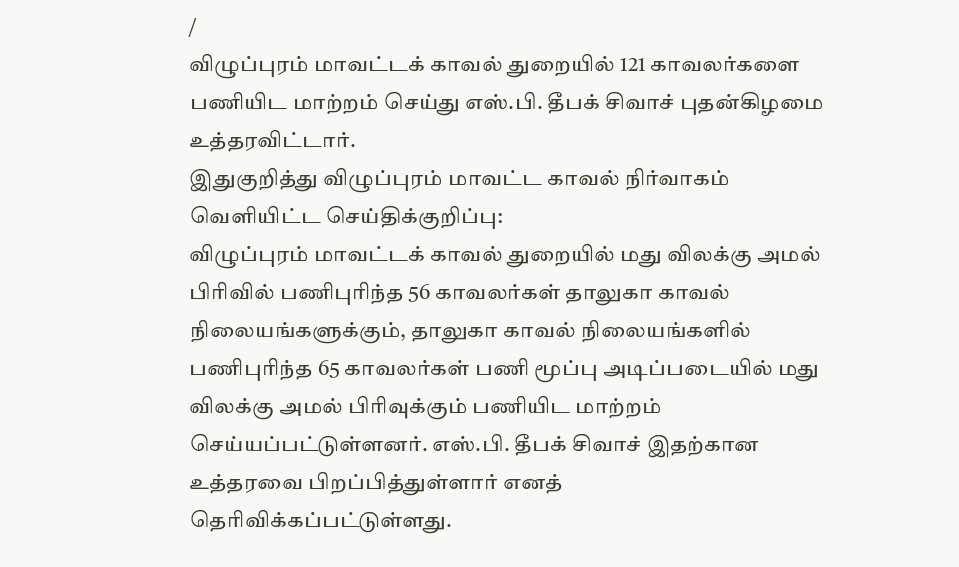/
விழுப்புரம் மாவட்டக் காவல் துறையில் 121 காவலர்களை பணியிட மாற்றம் செய்து எஸ்.பி. தீபக் சிவாச் புதன்கிழமை உத்தரவிட்டார்.
இதுகுறித்து விழுப்புரம் மாவட்ட காவல் நிர்வாகம் வெளியிட்ட செய்திக்குறிப்பு:
விழுப்புரம் மாவட்டக் காவல் துறையில் மது விலக்கு அமல் பிரிவில் பணிபுரிந்த 56 காவலர்கள் தாலுகா காவல் நிலையங்களுக்கும், தாலுகா காவல் நிலையங்களில் பணிபுரிந்த 65 காவலர்கள் பணி மூப்பு அடிப்படையில் மது விலக்கு அமல் பிரிவுக்கும் பணியிட மாற்றம் செய்யப்பட்டுள்ளனர். எஸ்.பி. தீபக் சிவாச் இதற்கான உத்தரவை பிறப்பித்துள்ளார் எனத் தெரிவிக்கப்பட்டுள்ளது.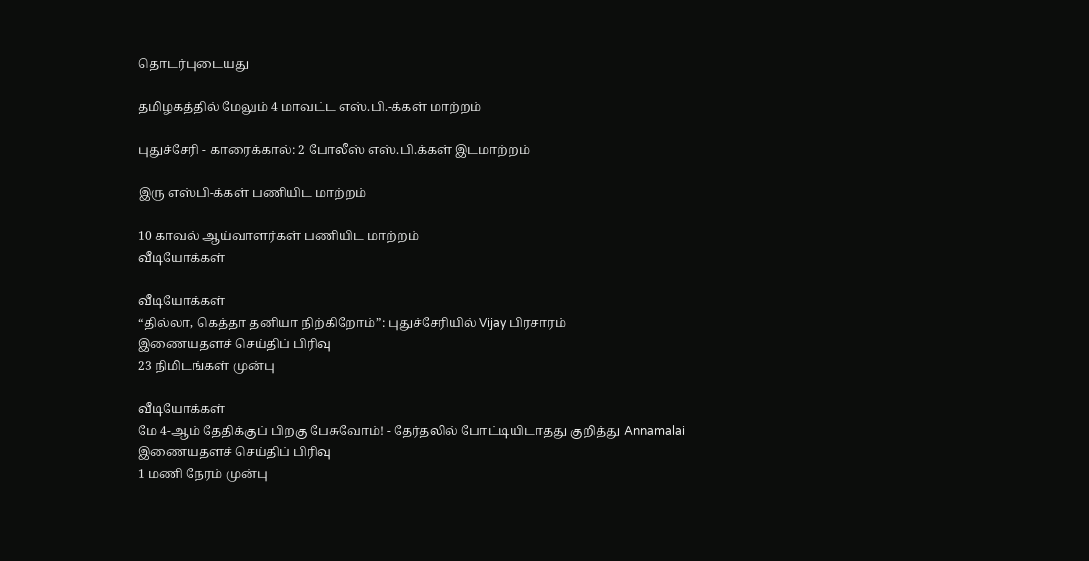தொடர்புடையது

தமிழகத்தில் மேலும் 4 மாவட்ட எஸ்.பி.-க்கள் மாற்றம்

புதுச்சேரி - காரைக்கால்: 2 போலீஸ் எஸ்.பி.க்கள் இடமாற்றம்

இரு எஸ்பி-க்கள் பணியிட மாற்றம்

10 காவல் ஆய்வாளர்கள் பணியிட மாற்றம்
வீடியோக்கள்

வீடியோக்கள்
“தில்லா, கெத்தா தனியா நிற்கிறோம்”: புதுச்சேரியில் Vijay பிரசாரம்
இணையதளச் செய்திப் பிரிவு
23 நிமிடங்கள் முன்பு

வீடியோக்கள்
மே 4-ஆம் தேதிக்குப் பிறகு பேசுவோம்! - தேர்தலில் போட்டியிடாதது குறித்து Annamalai
இணையதளச் செய்திப் பிரிவு
1 மணி நேரம் முன்பு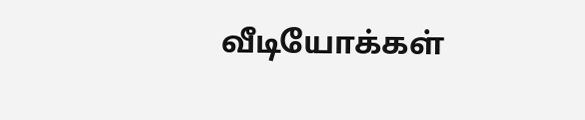வீடியோக்கள்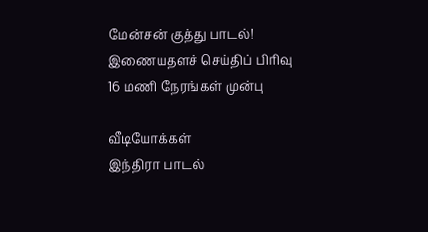மேன்சன் குத்து பாடல்!
இணையதளச் செய்திப் பிரிவு
16 மணி நேரங்கள் முன்பு

வீடியோக்கள்
இந்திரா பாடல்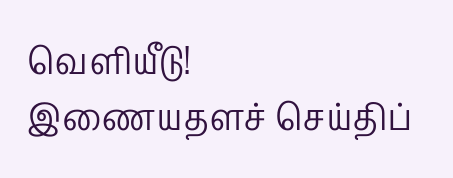வெளியீடு!
இணையதளச் செய்திப்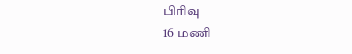பிரிவு
16 மணி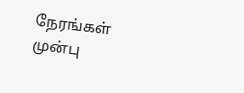நேரங்கள் முன்பு